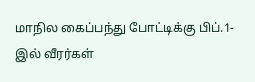மாநில கைப்பந்து போட்டிக்கு பிப்.1-இல் வீரர்கள்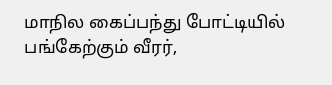மாநில கைப்பந்து போட்டியில் பங்கேற்கும் வீரர்,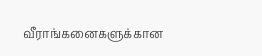வீராங்கனைகளுக்கான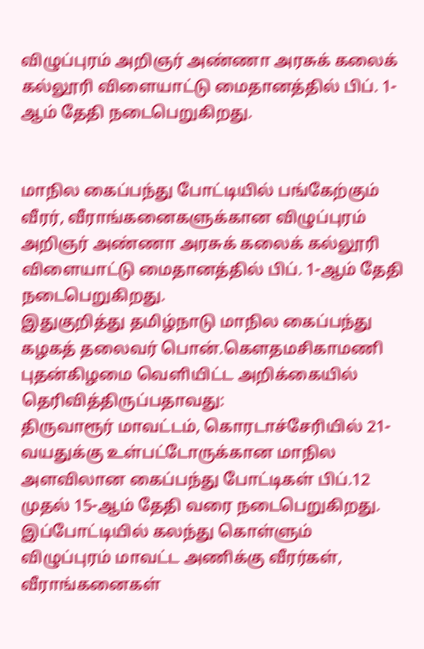விழுப்புரம் அறிஞர் அண்ணா அரசுக் கலைக் கல்லூரி விளையாட்டு மைதானத்தில் பிப். 1-ஆம் தேதி நடைபெறுகிறது.


மாநில கைப்பந்து போட்டியில் பங்கேற்கும் வீரர், வீராங்கனைகளுக்கான விழுப்புரம் அறிஞர் அண்ணா அரசுக் கலைக் கல்லூரி விளையாட்டு மைதானத்தில் பிப். 1-ஆம் தேதி நடைபெறுகிறது.
இதுகுறித்து தமிழ்நாடு மாநில கைப்பந்து கழகத் தலைவர் பொன்.கெளதமசிகாமணி புதன்கிழமை வெளியிட்ட அறிக்கையில் தெரிவித்திருப்பதாவது:
திருவாரூர் மாவட்டம், கொரடாச்சேரியில் 21-வயதுக்கு உள்பட்டோருக்கான மாநில அளவிலான கைப்பந்து போட்டிகள் பிப்.12 முதல் 15-ஆம் தேதி வரை நடைபெறுகிறது. இப்போட்டியில் கலந்து கொள்ளும் விழுப்புரம் மாவட்ட அணிக்கு வீரர்கள், வீராங்கனைகள்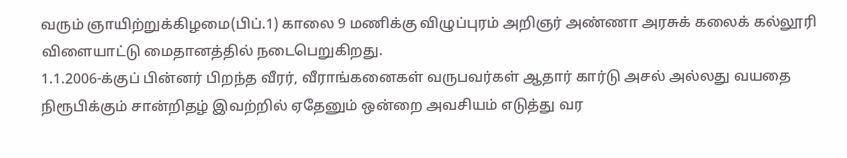வரும் ஞாயிற்றுக்கிழமை(பிப்.1) காலை 9 மணிக்கு விழுப்புரம் அறிஞர் அண்ணா அரசுக் கலைக் கல்லூரி விளையாட்டு மைதானத்தில் நடைபெறுகிறது.
1.1.2006-க்குப் பின்னர் பிறந்த வீரர், வீராங்கனைகள் வருபவர்கள் ஆதார் கார்டு அசல் அல்லது வயதை நிரூபிக்கும் சான்றிதழ் இவற்றில் ஏதேனும் ஒன்றை அவசியம் எடுத்து வர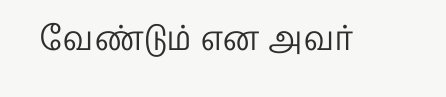வேண்டும் என அவர்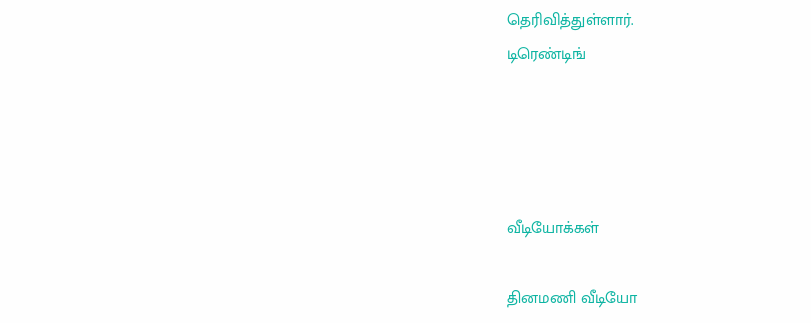தெரிவித்துள்ளார்.
டிரெண்டிங்




வீடியோக்கள்

தினமணி வீடியோ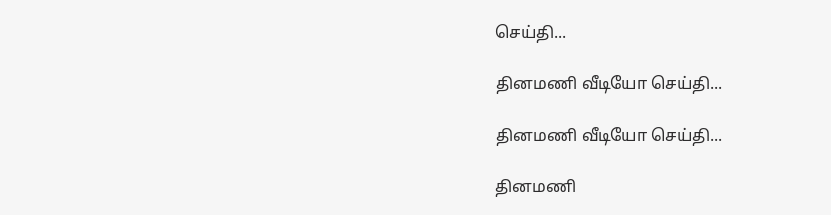செய்தி...

தினமணி வீடியோ செய்தி...

தினமணி வீடியோ செய்தி...

தினமணி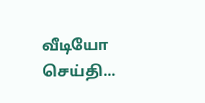வீடியோ செய்தி...